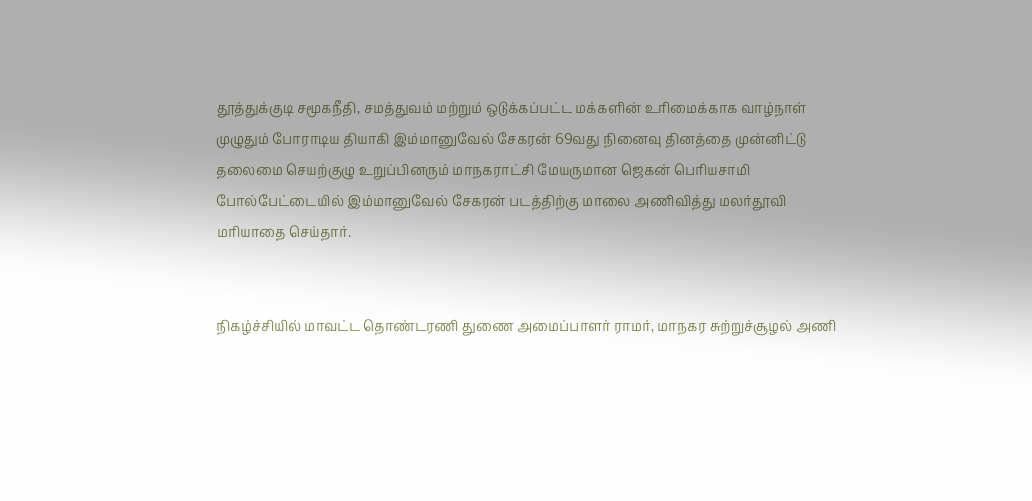தூத்துக்குடி சமூகநீதி, சமத்துவம் மற்றும் ஒடுக்கப்பட்ட மக்களின் உரிமைக்காக வாழ்நாள் முழுதும் போராடிய தியாகி இம்மானுவேல் சேகரன் 69வது நினைவு தினத்தை முன்னிட்டு தலைமை செயற்குழு உறுப்பினரும் மாநகராட்சி மேயருமான ஜெகன் பொியசாமி போல்பேட்டையில் இம்மானுவேல் சேகரன் படத்திற்கு மாலை அணிவித்து மலர்தூவி மாியாதை செய்தார்.


நிகழ்ச்சியில் மாவட்ட தொண்டரணி துணை அமைப்பாளர் ராமர், மாநகர சுற்றுச்சூழல் அணி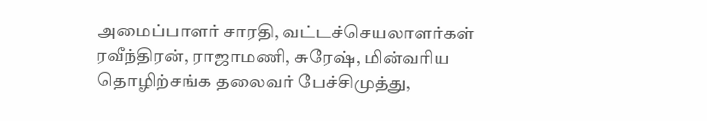அமைப்பாளர் சாரதி, வட்டச்செயலாளர்கள் ரவீந்திரன், ராஜாமணி, சுரேஷ், மின்வாிய தொழிற்சங்க தலைவர் பேச்சிமுத்து,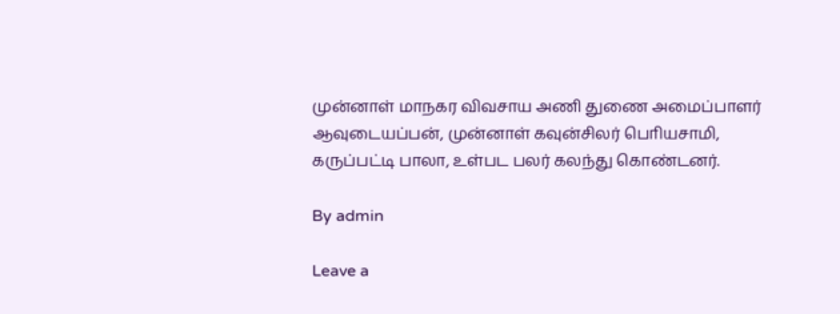முன்னாள் மாநகர விவசாய அணி துணை அமைப்பாளர் ஆவுடையப்பன், முன்னாள் கவுன்சிலர் பொியசாமி, கருப்பட்டி பாலா, உள்பட பலர் கலந்து கொண்டனர்.

By admin

Leave a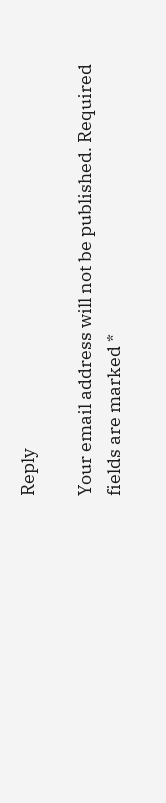Reply

Your email address will not be published. Required fields are marked *